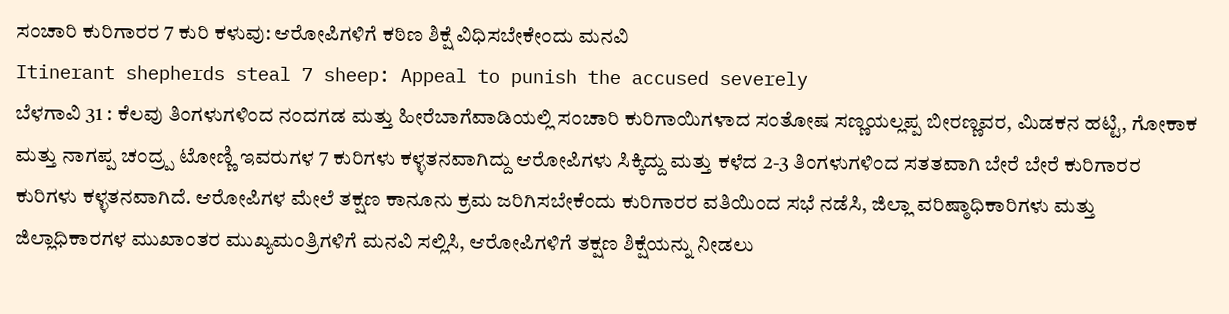ಸಂಚಾರಿ ಕುರಿಗಾರರ 7 ಕುರಿ ಕಳುವು: ಆರೋಪಿಗಳಿಗೆ ಕಠಿಣ ಶಿಕ್ಷೆ ವಿಧಿಸಬೇಕೇಂದು ಮನವಿ
Itinerant shepherds steal 7 sheep: Appeal to punish the accused severely
ಬೆಳಗಾವಿ 31 : ಕೆಲವು ತಿಂಗಳುಗಳಿಂದ ನಂದಗಡ ಮತ್ತು ಹೀರೆಬಾಗೆವಾಡಿಯಲ್ಲಿ ಸಂಚಾರಿ ಕುರಿಗಾಯಿಗಳಾದ ಸಂತೋಷ ಸಣ್ಣಯಲ್ಲಪ್ಪ ಬೀರಣ್ಣವರ, ಮಿಡಕನ ಹಟ್ಟಿ, ಗೋಕಾಕ ಮತ್ತು ನಾಗಪ್ಪ ಚಂದ್ರ್ಪ ಟೋಣ್ಣಿ ಇವರುಗಳ 7 ಕುರಿಗಳು ಕಳ್ಳತನವಾಗಿದ್ದು ಆರೋಪಿಗಳು ಸಿಕ್ಕಿದ್ದು ಮತ್ತು ಕಳೆದ 2-3 ತಿಂಗಳುಗಳಿಂದ ಸತತವಾಗಿ ಬೇರೆ ಬೇರೆ ಕುರಿಗಾರರ ಕುರಿಗಳು ಕಳ್ಳತನವಾಗಿದೆ. ಆರೋಪಿಗಳ ಮೇಲೆ ತಕ್ಷಣ ಕಾನೂನು ಕ್ರಮ ಜರಿಗಿಸಬೇಕೆಂದು ಕುರಿಗಾರರ ವತಿಯಿಂದ ಸಭೆ ನಡೆಸಿ, ಜಿಲ್ಲಾ ವರಿಷ್ಠಾಧಿಕಾರಿಗಳು ಮತ್ತು ಜಿಲ್ಲಾಧಿಕಾರಗಳ ಮುಖಾಂತರ ಮುಖ್ಯಮಂತ್ರಿಗಳಿಗೆ ಮನವಿ ಸಲ್ಲಿಸಿ, ಆರೋಪಿಗಳಿಗೆ ತಕ್ಷಣ ಶಿಕ್ಷೆಯನ್ನು ನೀಡಲು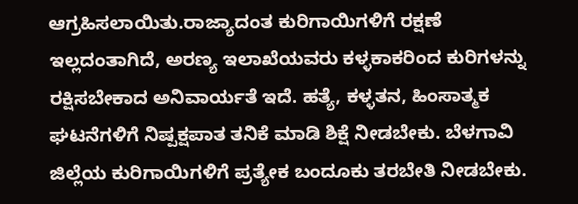ಆಗ್ರಹಿಸಲಾಯಿತು.ರಾಜ್ಯಾದಂತ ಕುರಿಗಾಯಿಗಳಿಗೆ ರಕ್ಷಣೆ ಇಲ್ಲದಂತಾಗಿದೆ, ಅರಣ್ಯ ಇಲಾಖೆಯವರು ಕಳ್ಳಕಾಕರಿಂದ ಕುರಿಗಳನ್ನು ರಕ್ಷಿಸಬೇಕಾದ ಅನಿವಾರ್ಯತೆ ಇದೆ. ಹತ್ಯೆ, ಕಳ್ಳತನ, ಹಿಂಸಾತ್ಮಕ ಘಟನೆಗಳಿಗೆ ನಿಷ್ಪಕ್ಷಪಾತ ತನಿಕೆ ಮಾಡಿ ಶಿಕ್ಷೆ ನೀಡಬೇಕು. ಬೆಳಗಾವಿ ಜಿಲ್ಲೆಯ ಕುರಿಗಾಯಿಗಳಿಗೆ ಪ್ರತ್ಯೇಕ ಬಂದೂಕು ತರಬೇತಿ ನೀಡಬೇಕು.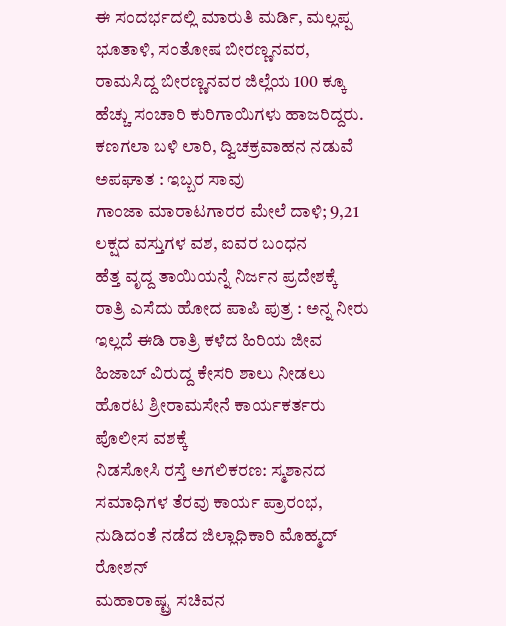ಈ ಸಂದರ್ಭದಲ್ಲಿ ಮಾರುತಿ ಮರ್ಡಿ, ಮಲ್ಲಪ್ಪ ಭೂತಾಳಿ, ಸಂತೋಷ ಬೀರಣ್ಣನವರ, ರಾಮಸಿದ್ದ ಬೀರಣ್ಣನವರ ಜಿಲ್ಲೆಯ 100 ಕ್ಕೂ ಹೆಚ್ಚು ಸಂಚಾರಿ ಕುರಿಗಾಯಿಗಳು ಹಾಜರಿದ್ದರು.
ಕಣಗಲಾ ಬಳಿ ಲಾರಿ, ದ್ವಿಚಕ್ರವಾಹನ ನಡುವೆ ಅಪಘಾತ : ಇಬ್ಬರ ಸಾವು
ಗಾಂಜಾ ಮಾರಾಟಗಾರರ ಮೇಲೆ ದಾಳಿ; 9,21 ಲಕ್ಷದ ವಸ್ತುಗಳ ವಶ, ಐವರ ಬಂಧನ
ಹೆತ್ತ ವೃದ್ದ ತಾಯಿಯನ್ನೆ ನಿರ್ಜನ ಪ್ರದೇಶಕ್ಕೆ ರಾತ್ರಿ ಎಸೆದು ಹೋದ ಪಾಪಿ ಪುತ್ರ : ಅನ್ನ ನೀರು ಇಲ್ಲದೆ ಈಡಿ ರಾತ್ರಿ ಕಳೆದ ಹಿರಿಯ ಜೀವ
ಹಿಜಾಬ್ ವಿರುದ್ದ ಕೇಸರಿ ಶಾಲು ನೀಡಲು ಹೊರಟ ಶ್ರೀರಾಮಸೇನೆ ಕಾರ್ಯಕರ್ತರು ಪೊಲೀಸ ವಶಕ್ಕೆ
ನಿಡಸೋಸಿ ರಸ್ತೆ ಅಗಲಿಕರಣ: ಸ್ಮಶಾನದ ಸಮಾಧಿಗಳ ತೆರವು ಕಾರ್ಯ ಪ್ರಾರಂಭ, ನುಡಿದಂತೆ ನಡೆದ ಜಿಲ್ಲಾಧಿಕಾರಿ ಮೊಹ್ಮದ್ ರೋಶನ್
ಮಹಾರಾಷ್ಟ್ರ ಸಚಿವನ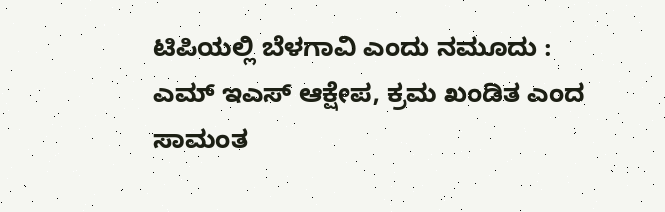ಟಿಪಿಯಲ್ಲಿ ಬೆಳಗಾವಿ ಎಂದು ನಮೂದು : ಎಮ್ ಇಎಸ್ ಆಕ್ಷೇಪ, ಕ್ರಮ ಖಂಡಿತ ಎಂದ ಸಾಮಂತ